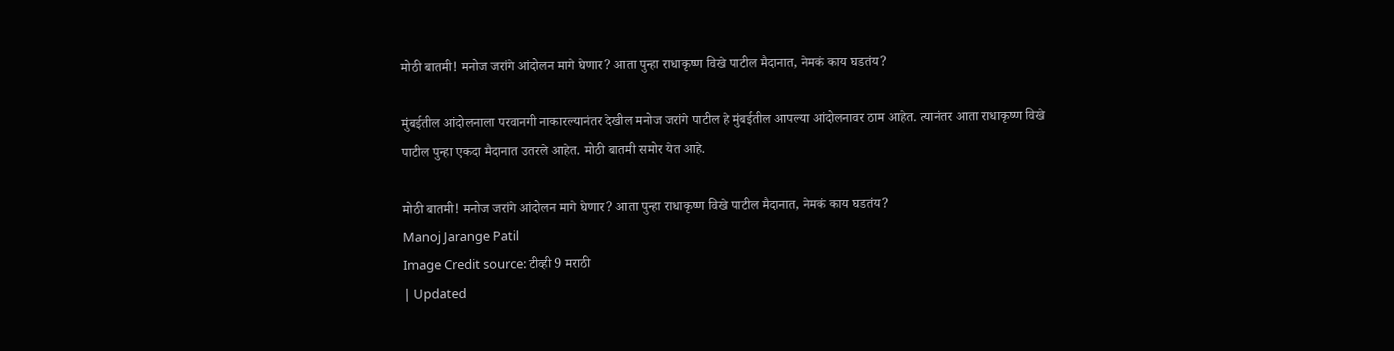मोठी बातमी! मनोज जरांगे आंदोलन मागे घेणार? आता पुन्हा राधाकृष्ण विखे पाटील मैदानात, नेमकं काय घडतंय?

मुंबईतील आंदोलनाला परवानगी नाकारल्यानंतर देखील मनोज जरांगे पाटील हे मुंबईतील आपल्या आंदोलनावर ठाम आहेत. त्यानंतर आता राधाकृष्ण विखे पाटील पुन्हा एकदा मैदानात उतरले आहेत. मोठी बातमी समोर येत आहे.

मोठी बातमी! मनोज जरांगे आंदोलन मागे घेणार? आता पुन्हा राधाकृष्ण विखे पाटील मैदानात, नेमकं काय घडतंय?
Manoj Jarange Patil
Image Credit source: टीव्ही 9 मराठी
| Updated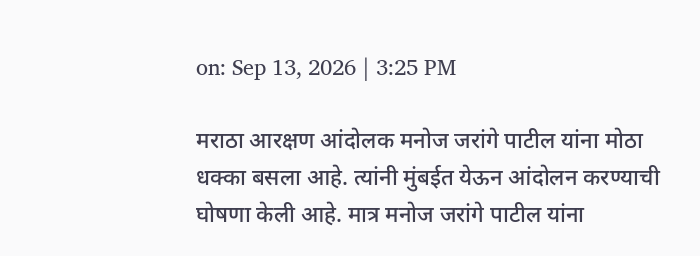on: Sep 13, 2026 | 3:25 PM

मराठा आरक्षण आंदोलक मनोज जरांगे पाटील यांना मोठा धक्का बसला आहे. त्यांनी मुंबईत येऊन आंदोलन करण्याची घोषणा केली आहे. मात्र मनोज जरांगे पाटील यांना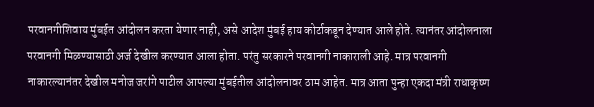परवानगीशिवाय मुंबईत आंदोलन करता येणार नाही, असे आदेश मुंबई हाय कोर्टाकडून देण्यात आले होते. त्यानंतर आंदोलनाला परवानगी मिळण्यासाठी अर्ज देखील करण्यात आला होता. परंतु सरकारने परवानगी नाकाराली आहे. मात्र परवानगी नाकारल्यानंतर देखील मनोज जरांगे पाटील आपल्या मुंबईतील आंदोलनावर ठाम आहेत. मात्र आता पुन्हा एकदा मंत्री राधाकृष्ण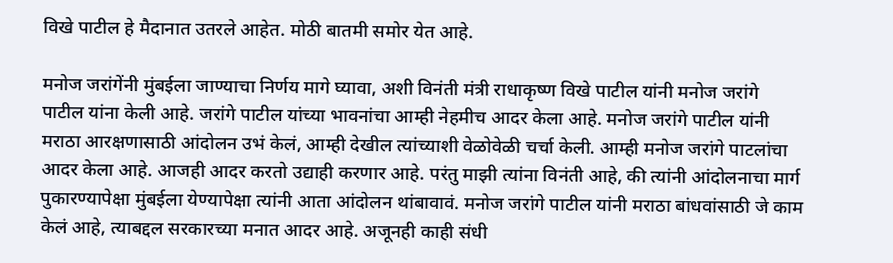विखे पाटील हे मैदानात उतरले आहेत. मोठी बातमी समोर येत आहे.

मनोज जरांगेंनी मुंबईला जाण्याचा निर्णय मागे घ्यावा, अशी विनंती मंत्री राधाकृष्ण विखे पाटील यांनी मनोज जरांगे पाटील यांना केली आहे. जरांगे पाटील यांच्या भावनांचा आम्ही नेहमीच आदर केला आहे. मनोज जरांगे पाटील यांनी मराठा आरक्षणासाठी आंदोलन उभं केलं, आम्ही देखील त्यांच्याशी वेळोवेळी चर्चा केली. आम्ही मनोज जरांगे पाटलांचा आदर केला आहे. आजही आदर करतो उद्याही करणार आहे. परंतु माझी त्यांना विनंती आहे, की त्यांनी आंदोलनाचा मार्ग पुकारण्यापेक्षा मुंबईला येण्यापेक्षा त्यांनी आता आंदोलन थांबावावं. मनोज जरांगे पाटील यांनी मराठा बांधवांसाठी जे काम केलं आहे, त्याबद्दल सरकारच्या मनात आदर आहे. अजूनही काही संधी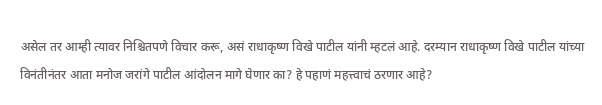असेल तर आम्ही त्यावर निश्चितपणे विचार करू, असं राधाकृष्ण विखे पाटील यांनी म्हटलं आहे. दरम्यान राधाकृष्ण विखे पाटील यांच्या विनंतीनंतर आता मनोज जरांगे पाटील आंदोलन मागे घेणार का? हे पहाणं महत्त्वाचं ठरणार आहे?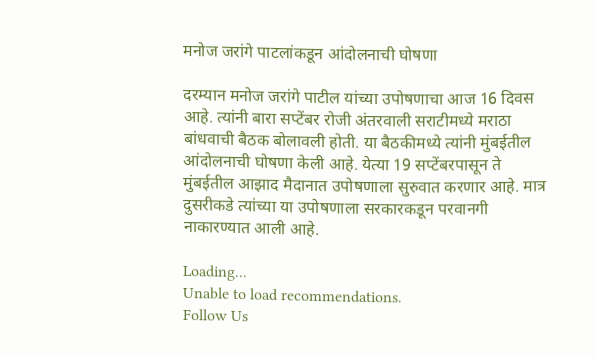मनोज जरांगे पाटलांकडून आंदोलनाची घोषणा

दरम्यान मनोज जरांगे पाटील यांच्या उपोषणाचा आज 16 दिवस आहे. त्यांनी बारा सप्टेंबर रोजी अंतरवाली सराटीमध्ये मराठा बांधवाची बैठक बोलावली होती. या बैठकीमध्ये त्यांनी मुंबईतील आंदोलनाची घोषणा केली आहे. येत्या 19 सप्टेंबरपासून ते मुंबईतील आझाद मैदानात उपोषणाला सुरुवात करणार आहे. मात्र दुसरीकडे त्यांच्या या उपोषणाला सरकारकडून परवानगी नाकारण्यात आली आहे.

Loading...
Unable to load recommendations.
Follow Us